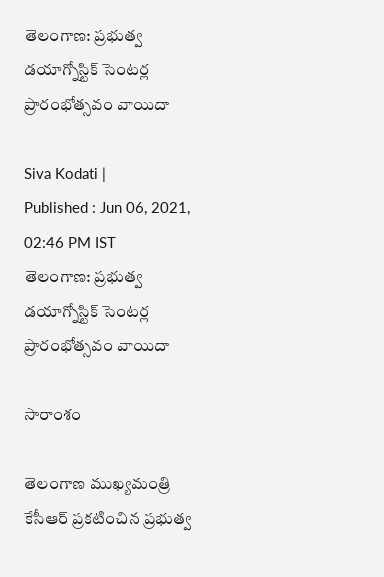తెలంగాణ: ప్రభుత్వ డయాగ్నోస్టిక్ సెంటర్ల ప్రారంభోత్సవం వాయిదా

Siva Kodati |
Published : Jun 06, 2021, 02:46 PM IST
తెలంగాణ: ప్రభుత్వ డయాగ్నోస్టిక్ సెంటర్ల ప్రారంభోత్సవం వాయిదా

సారాంశం

తెలంగాణ ముఖ్యమంత్రి కేసీఆర్ ప్రకటించిన ప్రభుత్వ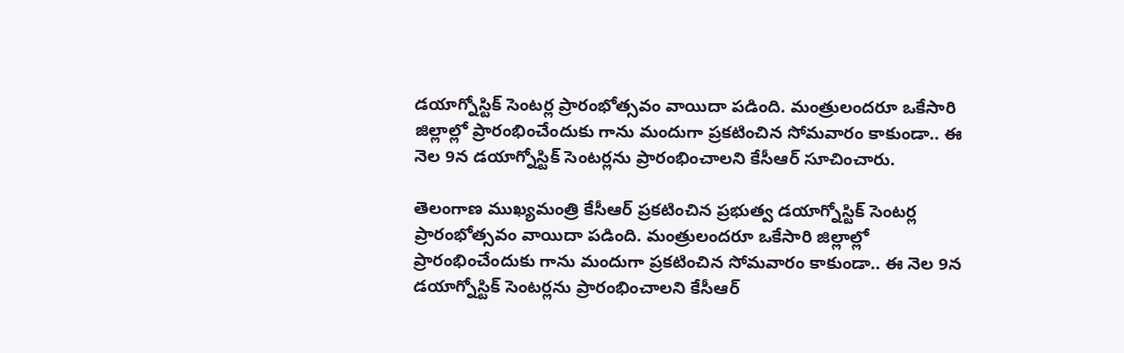డయాగ్నోస్టిక్ సెంటర్ల ప్రారంభోత్సవం వాయిదా పడింది. మంత్రులందరూ ఒకేసారి జిల్లాల్లో ప్రారంభించేందుకు గాను మందుగా ప్రకటించిన సోమవారం కాకుండా.. ఈ నెల 9న డయాగ్నోస్టిక్ సెంటర్లను ప్రారంభించాలని కేసీఆర్ సూచించారు.

తెలంగాణ ముఖ్యమంత్రి కేసీఆర్ ప్రకటించిన ప్రభుత్వ డయాగ్నోస్టిక్ సెంటర్ల ప్రారంభోత్సవం వాయిదా పడింది. మంత్రులందరూ ఒకేసారి జిల్లాల్లో ప్రారంభించేందుకు గాను మందుగా ప్రకటించిన సోమవారం కాకుండా.. ఈ నెల 9న డయాగ్నోస్టిక్ సెంటర్లను ప్రారంభించాలని కేసీఆర్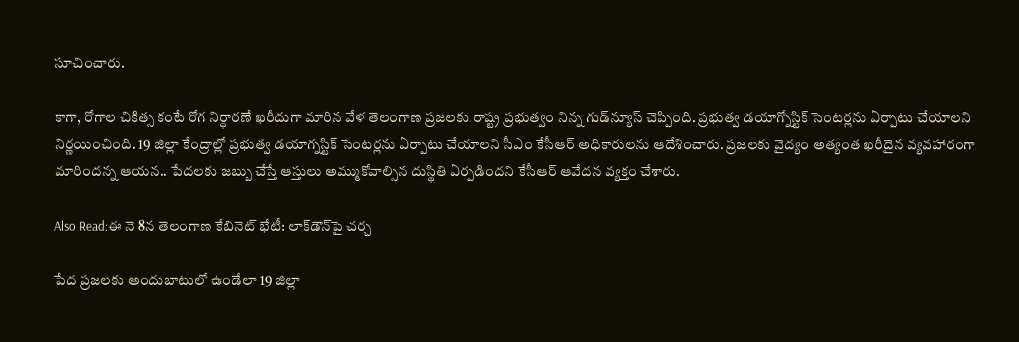సూచించారు.

కాగా, రోగాల చికిత్స కంటే రోగ నిర్ధారణే ఖరీదుగా మారిన వేళ తెలంగాణ ప్రజలకు రాష్ట్ర ప్రభుత్వం నిన్న గుడ్‌న్యూస్ చెప్పింది. ప్రభుత్వ డయాగ్నోస్టిక్ సెంటర్లను ఏర్పాటు చేయాలని నిర్ణయించింది. 19 జిల్లా కేంద్రాల్లో ప్రభుత్వ డయాగ్నస్టిక్ సెంటర్లను ఏర్పాటు చేయాలని సీఎం కేసీఆర్ అధికారులను ఆదేశించారు. ప్రజలకు వైద్యం అత్యంత ఖరీదైన వ్యవహారంగా మారిందన్న ఆయన.. పేదలకు జబ్బు చేస్తే ఆస్తులు అమ్ముకోవాల్సిన దుస్థితి ఏర్పడిందని కేసీఆర్ ఆవేదన వ్యక్తం చేశారు.

Also Read:ఈ నె 8న తెలంగాణ కేబినెట్ భేటీ: లాక్‌డౌన్‌పై చర్చ

పేద ప్రజలకు అందుబాటులో ఉండేలా 19 జిల్లా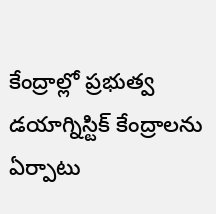కేంద్రాల్లో ప్రభుత్వ డయాగ్నిస్టిక్ కేంద్రాలను ఏర్పాటు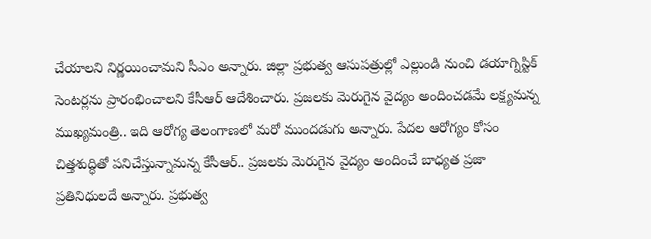చేయాలని నిర్ణయించామని సీఎం అన్నారు. జిల్లా ప్రభుత్వ ఆసుపత్రుల్లో ఎల్లుండి నుంచి డయాగ్నిస్టిక్ సెంటర్లను ప్రారంభించాలని కేసీఆర్ ఆదేశించారు. ప్రజలకు మెరుగైన వైద్యం అందించడమే లక్ష్యమన్న ముఖ్యమంత్రి.. ఇది ఆరోగ్య తెలంగాణలో మరో ముందడుగు అన్నారు. పేదల ఆరోగ్యం కోసం చిత్తశుద్ధితో పనిచేస్తున్నామన్న కేసీఆర్.. ప్రజలకు మెరుగైన వైద్యం అందించే బాధ్యత ప్రజా ప్రతినిధులదే అన్నారు. ప్రభుత్వ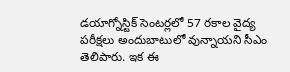డయాగ్నోస్టిక్ సెంటర్లలో 57 రకాల వైద్య పరీక్షలు అందుబాటులో వున్నాయని సీఎం తెలిపారు. ఇక ఈ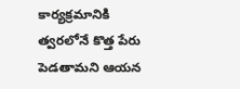కార్యక్రమానికి త్వరలోనే కొత్త పేరు పెడతామని ఆయన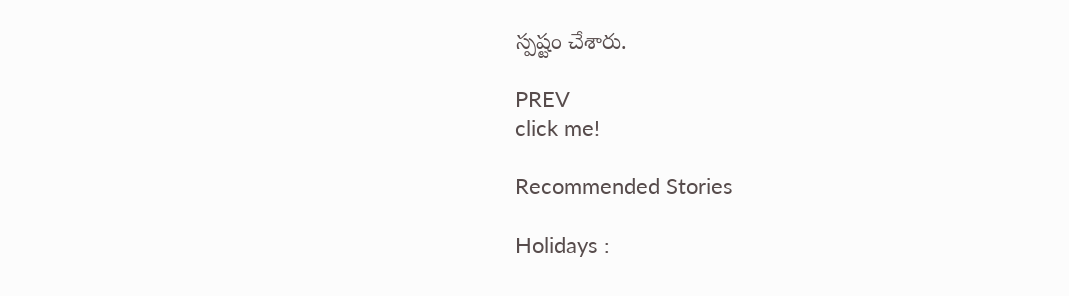స్పష్టం చేశారు.

PREV
click me!

Recommended Stories

Holidays :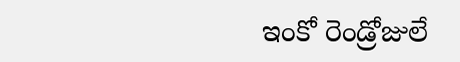ఇంకో రెండ్రోజులే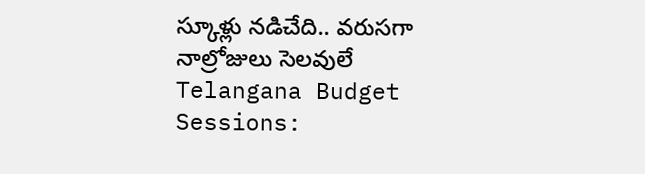స్కూళ్లు నడిచేది.. వరుసగా నాల్రోజులు సెలవులే
Telangana Budget Sessions: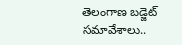తెలంగాణ బడ్జెట్ సమావేశాలు..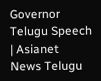Governor Telugu Speech | Asianet News Telugu